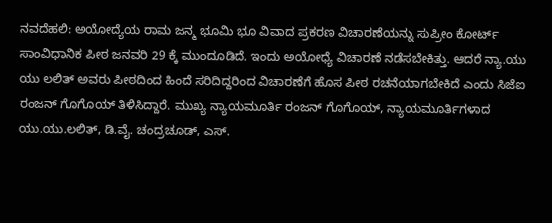ನವದೆಹಲಿ: ಅಯೋದ್ಯೆಯ ರಾಮ ಜನ್ಮ ಭೂಮಿ ಭೂ ವಿವಾದ ಪ್ರಕರಣ ವಿಚಾರಣೆಯನ್ನು ಸುಪ್ರೀಂ ಕೋರ್ಟ್ ಸಾಂವಿಧಾನಿಕ ಪೀಠ ಜನವರಿ 29 ಕ್ಕೆ ಮುಂದೂಡಿದೆ. ಇಂದು ಅಯೋಧ್ಯೆ ವಿಚಾರಣೆ ನಡೆಸಬೇಕಿತ್ತು. ಆದರೆ ನ್ಯಾ.ಯು ಯು ಲಲಿತ್ ಅವರು ಪೀಠದಿಂದ ಹಿಂದೆ ಸರಿದಿದ್ದರಿಂದ ವಿಚಾರಣೆಗೆ ಹೊಸ ಪೀಠ ರಚನೆಯಾಗಬೇಕಿದೆ ಎಂದು ಸಿಜೆಐ ರಂಜನ್ ಗೊಗೊಯ್ ತಿಳಿಸಿದ್ದಾರೆ. ಮುಖ್ಯ ನ್ಯಾಯಮೂರ್ತಿ ರಂಜನ್ ಗೊಗೊಯ್, ನ್ಯಾಯಮೂರ್ತಿಗಳಾದ ಯು.ಯು.ಲಲಿತ್, ಡಿ.ವೈ. ಚಂದ್ರಚೂಡ್, ಎಸ್.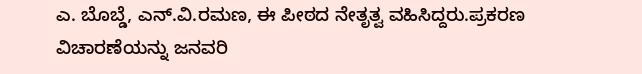ಎ. ಬೊಬ್ಡೆ, ಎನ್.ವಿ.ರಮಣ, ಈ ಪೀಠದ ನೇತೃತ್ವ ವಹಿಸಿದ್ದರು.ಪ್ರಕರಣ ವಿಚಾರಣೆಯನ್ನು ಜನವರಿ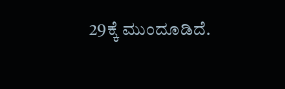29ಕ್ಕೆ ಮುಂದೂಡಿದೆ.